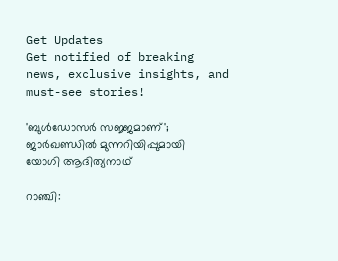Get Updates
Get notified of breaking news, exclusive insights, and must-see stories!

'ബുള്‍ഡോസര്‍ സജ്ജമാണ്'; ജാര്‍ഖണ്ഡില്‍ മുന്നറിയിപ്പുമായി യോഗി ആദിത്യനാഥ്

റാഞ്ചി: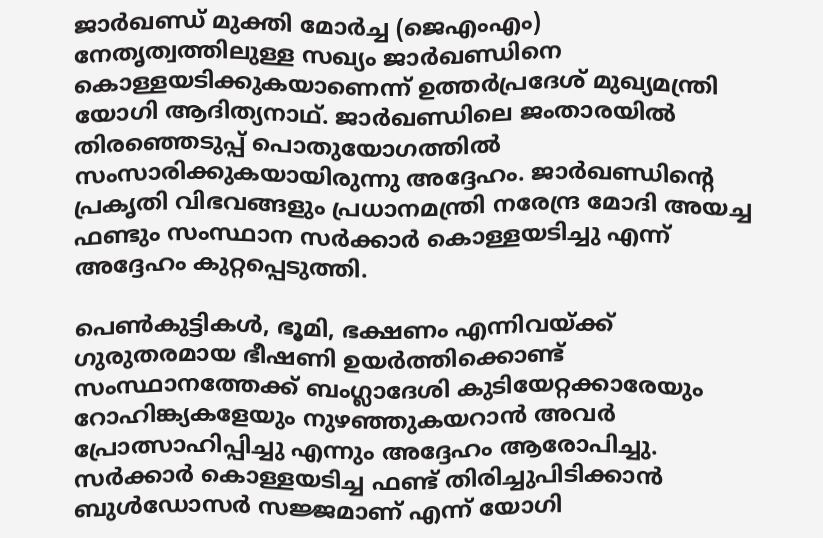ജാര്‍ഖണ്ഡ് മുക്തി മോര്‍ച്ച (ജെഎംഎം) നേതൃത്വത്തിലുള്ള സഖ്യം ജാര്‍ഖണ്ഡിനെ കൊള്ളയടിക്കുകയാണെന്ന് ഉത്തര്‍പ്രദേശ് മുഖ്യമന്ത്രി യോഗി ആദിത്യനാഥ്. ജാര്‍ഖണ്ഡിലെ ജംതാരയില്‍ തിരഞ്ഞെടുപ്പ് പൊതുയോഗത്തില്‍ സംസാരിക്കുകയായിരുന്നു അദ്ദേഹം. ജാര്‍ഖണ്ഡിന്റെ പ്രകൃതി വിഭവങ്ങളും പ്രധാനമന്ത്രി നരേന്ദ്ര മോദി അയച്ച ഫണ്ടും സംസ്ഥാന സര്‍ക്കാര്‍ കൊള്ളയടിച്ചു എന്ന് അദ്ദേഹം കുറ്റപ്പെടുത്തി.

പെണ്‍കുട്ടികള്‍, ഭൂമി, ഭക്ഷണം എന്നിവയ്ക്ക് ഗുരുതരമായ ഭീഷണി ഉയര്‍ത്തിക്കൊണ്ട് സംസ്ഥാനത്തേക്ക് ബംഗ്ലാദേശി കുടിയേറ്റക്കാരേയും റോഹിങ്ക്യകളേയും നുഴഞ്ഞുകയറാന്‍ അവര്‍ പ്രോത്സാഹിപ്പിച്ചു എന്നും അദ്ദേഹം ആരോപിച്ചു. സര്‍ക്കാര്‍ കൊള്ളയടിച്ച ഫണ്ട് തിരിച്ചുപിടിക്കാന്‍ ബുള്‍ഡോസര്‍ സജ്ജമാണ് എന്ന് യോഗി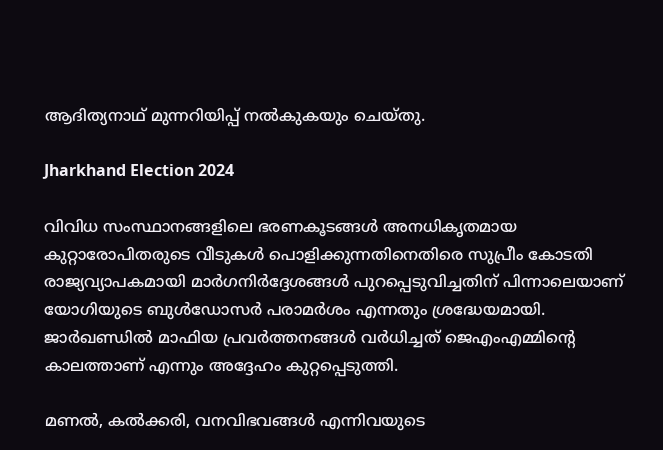ആദിത്യനാഥ് മുന്നറിയിപ്പ് നല്‍കുകയും ചെയ്തു.

Jharkhand Election 2024

വിവിധ സംസ്ഥാനങ്ങളിലെ ഭരണകൂടങ്ങള്‍ അനധികൃതമായ കുറ്റാരോപിതരുടെ വീടുകള്‍ പൊളിക്കുന്നതിനെതിരെ സുപ്രീം കോടതി രാജ്യവ്യാപകമായി മാര്‍ഗനിര്‍ദ്ദേശങ്ങള്‍ പുറപ്പെടുവിച്ചതിന് പിന്നാലെയാണ് യോഗിയുടെ ബുള്‍ഡോസര്‍ പരാമര്‍ശം എന്നതും ശ്രദ്ധേയമായി. ജാര്‍ഖണ്ഡില്‍ മാഫിയ പ്രവര്‍ത്തനങ്ങള്‍ വര്‍ധിച്ചത് ജെഎംഎമ്മിന്റെ കാലത്താണ് എന്നും അദ്ദേഹം കുറ്റപ്പെടുത്തി.

മണല്‍, കല്‍ക്കരി, വനവിഭവങ്ങള്‍ എന്നിവയുടെ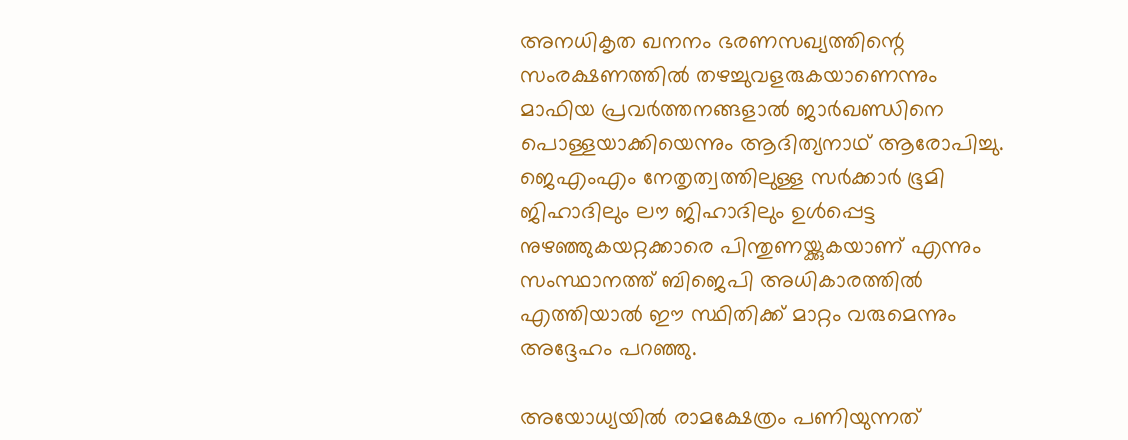അനധികൃത ഖനനം ഭരണസഖ്യത്തിന്റെ സംരക്ഷണത്തില്‍ തഴച്ചുവളരുകയാണെന്നും മാഫിയ പ്രവര്‍ത്തനങ്ങളാല്‍ ജാര്‍ഖണ്ഡിനെ പൊള്ളയാക്കിയെന്നും ആദിത്യനാഥ് ആരോപിച്ചു. ജെഎംഎം നേതൃത്വത്തിലുള്ള സര്‍ക്കാര്‍ ഭൂമി ജിഹാദിലും ലൗ ജിഹാദിലും ഉള്‍പ്പെട്ട നുഴഞ്ഞുകയറ്റക്കാരെ പിന്തുണയ്ക്കുകയാണ് എന്നും സംസ്ഥാനത്ത് ബിജെപി അധികാരത്തില്‍ എത്തിയാല്‍ ഈ സ്ഥിതിക്ക് മാറ്റം വരുമെന്നും അദ്ദേഹം പറഞ്ഞു.

അയോധ്യയില്‍ രാമക്ഷേത്രം പണിയുന്നത്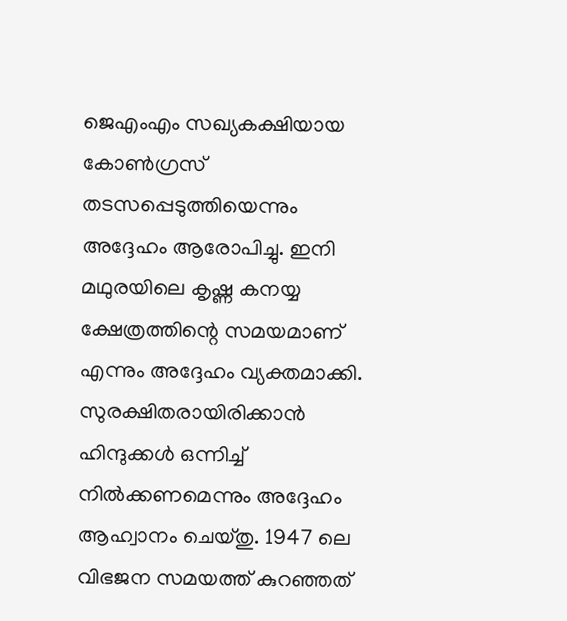ജെഎംഎം സഖ്യകക്ഷിയായ കോണ്‍ഗ്രസ് തടസപ്പെടുത്തിയെന്നും അദ്ദേഹം ആരോപിച്ചു. ഇനി മഥുരയിലെ കൃഷ്ണ കനയ്യ ക്ഷേത്രത്തിന്റെ സമയമാണ് എന്നും അദ്ദേഹം വ്യക്തമാക്കി. സുരക്ഷിതരായിരിക്കാന്‍ ഹിന്ദുക്കള്‍ ഒന്നിച്ച് നില്‍ക്കണമെന്നും അദ്ദേഹം ആഹ്വാനം ചെയ്തു. 1947 ലെ വിഭജന സമയത്ത് കുറഞ്ഞത്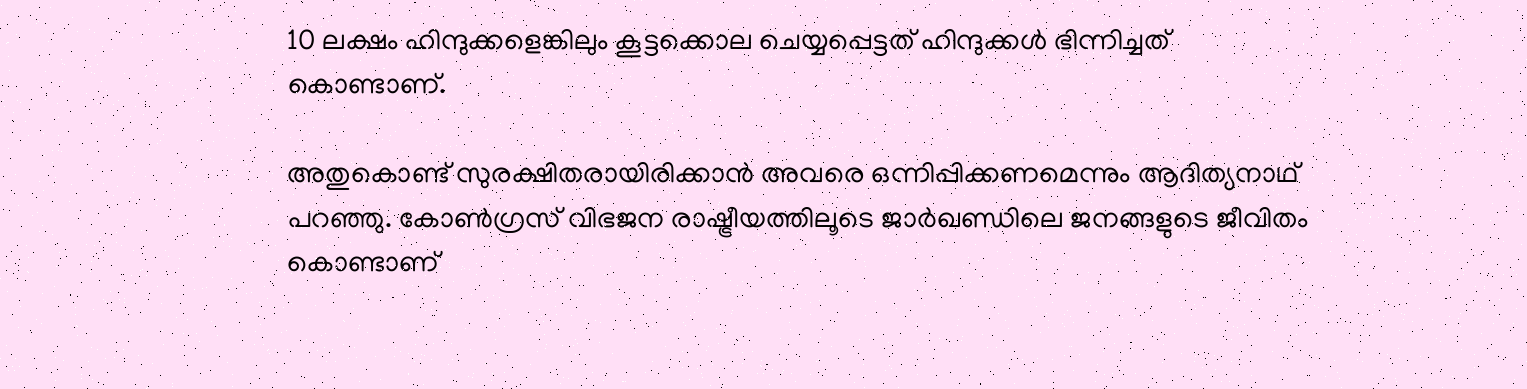10 ലക്ഷം ഹിന്ദുക്കളെങ്കിലും കൂട്ടക്കൊല ചെയ്യപ്പെട്ടത് ഹിന്ദുക്കള്‍ ഭിന്നിച്ചത് കൊണ്ടാണ്.

അതുകൊണ്ട് സുരക്ഷിതരായിരിക്കാന്‍ അവരെ ഒന്നിപ്പിക്കണമെന്നും ആദിത്യനാഥ് പറഞ്ഞു. കോണ്‍ഗ്രസ് വിഭജന രാഷ്ട്രീയത്തിലൂടെ ജാര്‍ഖണ്ഡിലെ ജനങ്ങളുടെ ജീവിതം കൊണ്ടാണ്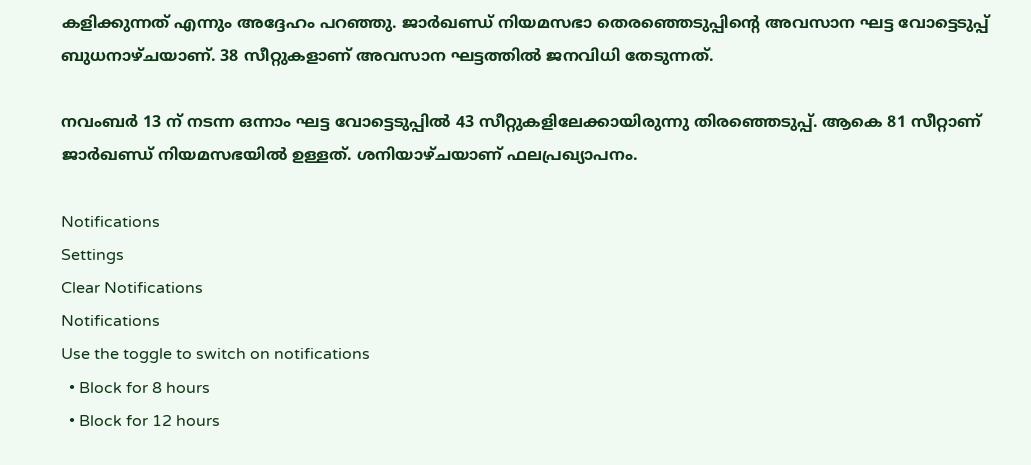കളിക്കുന്നത് എന്നും അദ്ദേഹം പറഞ്ഞു. ജാര്‍ഖണ്ഡ് നിയമസഭാ തെരഞ്ഞെടുപ്പിന്റെ അവസാന ഘട്ട വോട്ടെടുപ്പ് ബുധനാഴ്ചയാണ്. 38 സീറ്റുകളാണ് അവസാന ഘട്ടത്തില്‍ ജനവിധി തേടുന്നത്.

നവംബര്‍ 13 ന് നടന്ന ഒന്നാം ഘട്ട വോട്ടെടുപ്പില്‍ 43 സീറ്റുകളിലേക്കായിരുന്നു തിരഞ്ഞെടുപ്പ്. ആകെ 81 സീറ്റാണ് ജാര്‍ഖണ്ഡ് നിയമസഭയില്‍ ഉള്ളത്. ശനിയാഴ്ചയാണ് ഫലപ്രഖ്യാപനം.

Notifications
Settings
Clear Notifications
Notifications
Use the toggle to switch on notifications
  • Block for 8 hours
  • Block for 12 hours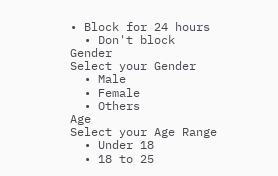• Block for 24 hours
  • Don't block
Gender
Select your Gender
  • Male
  • Female
  • Others
Age
Select your Age Range
  • Under 18
  • 18 to 25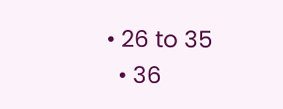• 26 to 35
  • 36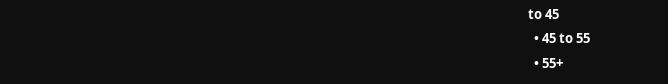to 45
  • 45 to 55
  • 55+